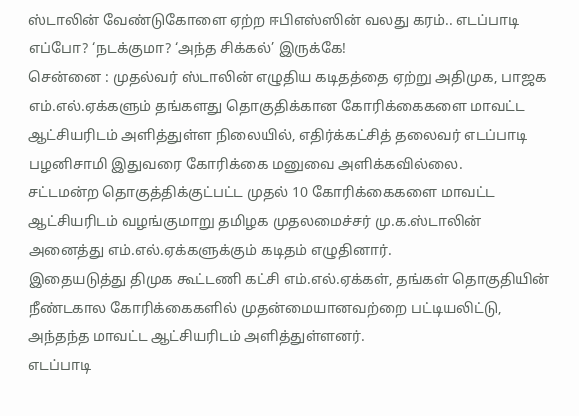ஸ்டாலின் வேண்டுகோளை ஏற்ற ஈபிஎஸ்ஸின் வலது கரம்.. எடப்பாடி எப்போ? ‘நடக்குமா? ‘அந்த சிக்கல்’ இருக்கே!
சென்னை : முதல்வர் ஸ்டாலின் எழுதிய கடிதத்தை ஏற்று அதிமுக, பாஜக எம்.எல்.ஏக்களும் தங்களது தொகுதிக்கான கோரிக்கைகளை மாவட்ட ஆட்சியரிடம் அளித்துள்ள நிலையில், எதிர்க்கட்சித் தலைவர் எடப்பாடி பழனிசாமி இதுவரை கோரிக்கை மனுவை அளிக்கவில்லை.
சட்டமன்ற தொகுத்திக்குட்பட்ட முதல் 10 கோரிக்கைகளை மாவட்ட ஆட்சியரிடம் வழங்குமாறு தமிழக முதலமைச்சர் மு.க.ஸ்டாலின் அனைத்து எம்.எல்.ஏக்களுக்கும் கடிதம் எழுதினார்.
இதையடுத்து திமுக கூட்டணி கட்சி எம்.எல்.ஏக்கள், தங்கள் தொகுதியின் நீண்டகால கோரிக்கைகளில் முதன்மையானவற்றை பட்டியலிட்டு, அந்தந்த மாவட்ட ஆட்சியரிடம் அளித்துள்ளனர்.
எடப்பாடி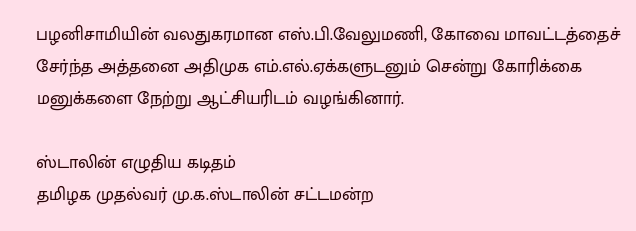பழனிசாமியின் வலதுகரமான எஸ்.பி.வேலுமணி, கோவை மாவட்டத்தைச் சேர்ந்த அத்தனை அதிமுக எம்.எல்.ஏக்களுடனும் சென்று கோரிக்கை மனுக்களை நேற்று ஆட்சியரிடம் வழங்கினார்.

ஸ்டாலின் எழுதிய கடிதம்
தமிழக முதல்வர் மு.க.ஸ்டாலின் சட்டமன்ற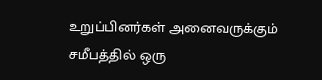உறுப்பினர்கள் அனைவருக்கும் சமீபத்தில் ஒரு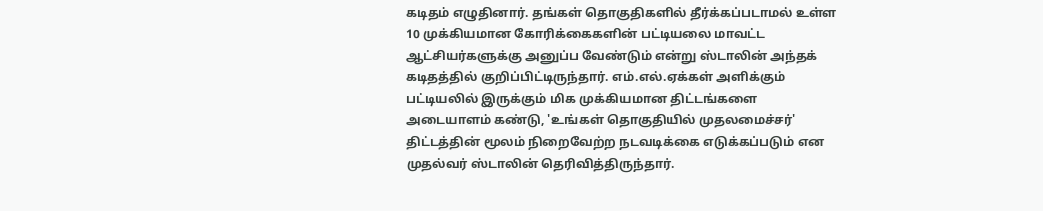கடிதம் எழுதினார். தங்கள் தொகுதிகளில் தீர்க்கப்படாமல் உள்ள 10 முக்கியமான கோரிக்கைகளின் பட்டியலை மாவட்ட ஆட்சியர்களுக்கு அனுப்ப வேண்டும் என்று ஸ்டாலின் அந்தக் கடிதத்தில் குறிப்பிட்டிருந்தார். எம்.எல்.ஏக்கள் அளிக்கும் பட்டியலில் இருக்கும் மிக முக்கியமான திட்டங்களை அடையாளம் கண்டு, 'உங்கள் தொகுதியில் முதலமைச்சர்' திட்டத்தின் மூலம் நிறைவேற்ற நடவடிக்கை எடுக்கப்படும் என முதல்வர் ஸ்டாலின் தெரிவித்திருந்தார்.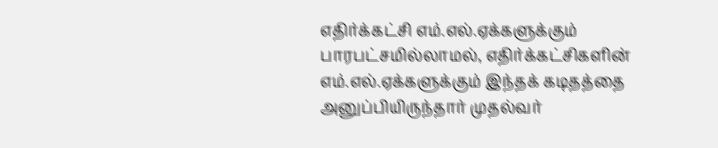எதிர்க்கட்சி எம்.எல்.ஏக்களுக்கும்
பாரபட்சமில்லாமல், எதிர்க்கட்சிகளின் எம்.எல்.ஏக்களுக்கும் இந்தக் கடிதத்தை அனுப்பியிருந்தார் முதல்வர்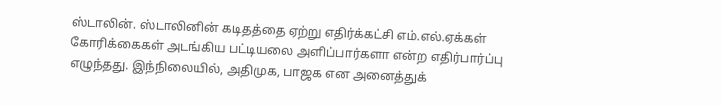ஸ்டாலின். ஸ்டாலினின் கடிதத்தை ஏற்று எதிர்க்கட்சி எம்.எல்.ஏக்கள் கோரிக்கைகள் அடங்கிய பட்டியலை அளிப்பார்களா என்ற எதிர்பார்ப்பு எழுந்தது. இந்நிலையில், அதிமுக, பாஜக என அனைத்துக்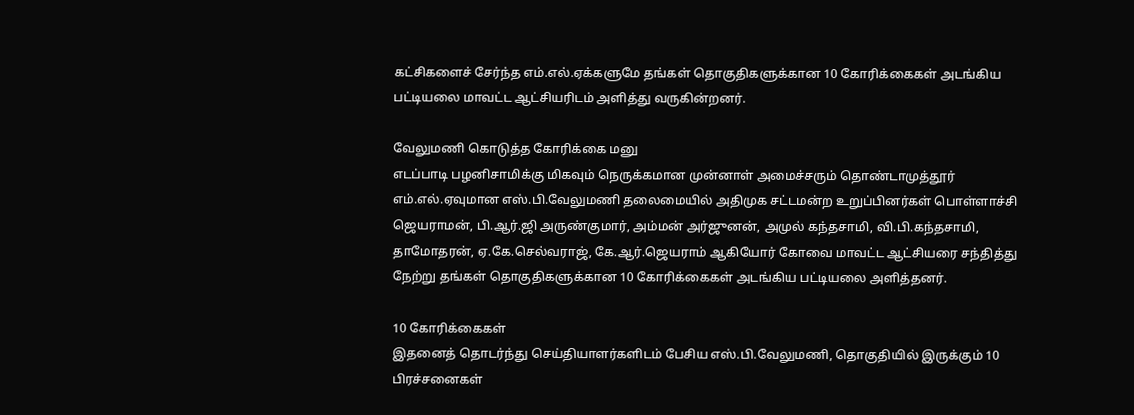கட்சிகளைச் சேர்ந்த எம்.எல்.ஏக்களுமே தங்கள் தொகுதிகளுக்கான 10 கோரிக்கைகள் அடங்கிய பட்டியலை மாவட்ட ஆட்சியரிடம் அளித்து வருகின்றனர்.

வேலுமணி கொடுத்த கோரிக்கை மனு
எடப்பாடி பழனிசாமிக்கு மிகவும் நெருக்கமான முன்னாள் அமைச்சரும் தொண்டாமுத்தூர் எம்.எல்.ஏவுமான எஸ்.பி.வேலுமணி தலைமையில் அதிமுக சட்டமன்ற உறுப்பினர்கள் பொள்ளாச்சி ஜெயராமன், பி.ஆர்.ஜி அருண்குமார், அம்மன் அர்ஜுனன், அமுல் கந்தசாமி, வி.பி.கந்தசாமி, தாமோதரன், ஏ.கே.செல்வராஜ், கே.ஆர்.ஜெயராம் ஆகியோர் கோவை மாவட்ட ஆட்சியரை சந்தித்து நேற்று தங்கள் தொகுதிகளுக்கான 10 கோரிக்கைகள் அடங்கிய பட்டியலை அளித்தனர்.

10 கோரிக்கைகள்
இதனைத் தொடர்ந்து செய்தியாளர்களிடம் பேசிய எஸ்.பி.வேலுமணி, தொகுதியில் இருக்கும் 10 பிரச்சனைகள்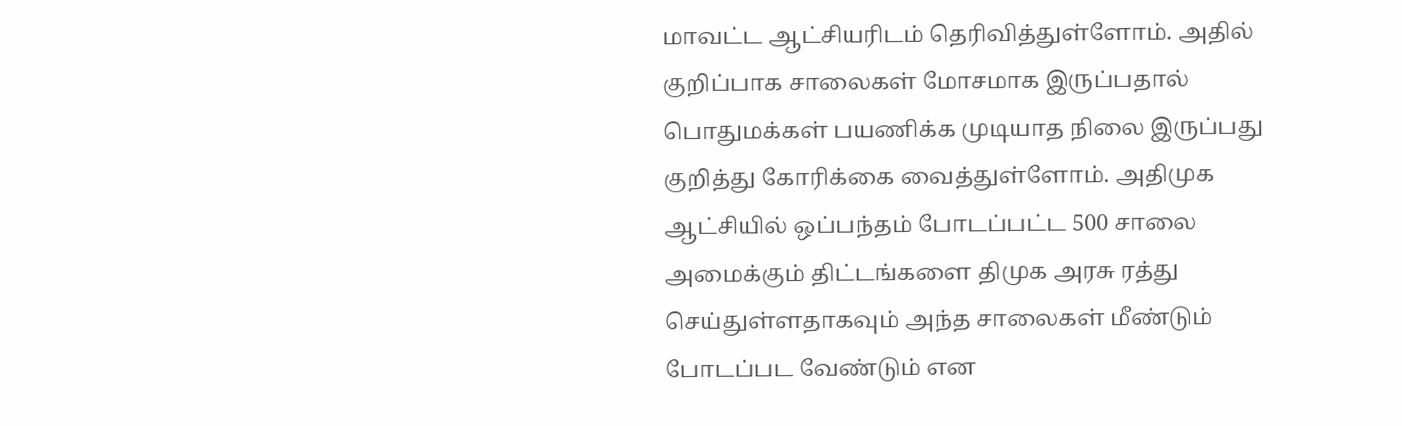மாவட்ட ஆட்சியரிடம் தெரிவித்துள்ளோம். அதில் குறிப்பாக சாலைகள் மோசமாக இருப்பதால் பொதுமக்கள் பயணிக்க முடியாத நிலை இருப்பது குறித்து கோரிக்கை வைத்துள்ளோம். அதிமுக ஆட்சியில் ஒப்பந்தம் போடப்பட்ட 500 சாலை அமைக்கும் திட்டங்களை திமுக அரசு ரத்து செய்துள்ளதாகவும் அந்த சாலைகள் மீண்டும் போடப்பட வேண்டும் என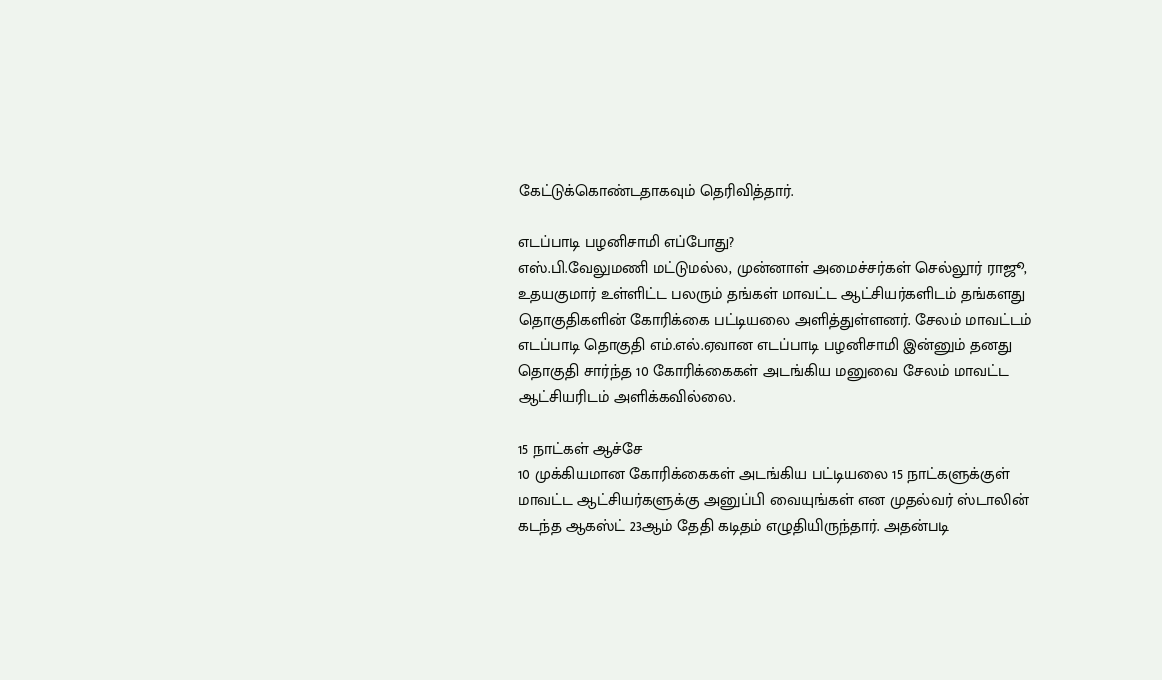கேட்டுக்கொண்டதாகவும் தெரிவித்தார்.

எடப்பாடி பழனிசாமி எப்போது?
எஸ்.பி.வேலுமணி மட்டுமல்ல, முன்னாள் அமைச்சர்கள் செல்லூர் ராஜூ, உதயகுமார் உள்ளிட்ட பலரும் தங்கள் மாவட்ட ஆட்சியர்களிடம் தங்களது தொகுதிகளின் கோரிக்கை பட்டியலை அளித்துள்ளனர். சேலம் மாவட்டம் எடப்பாடி தொகுதி எம்.எல்.ஏவான எடப்பாடி பழனிசாமி இன்னும் தனது தொகுதி சார்ந்த 10 கோரிக்கைகள் அடங்கிய மனுவை சேலம் மாவட்ட ஆட்சியரிடம் அளிக்கவில்லை.

15 நாட்கள் ஆச்சே
10 முக்கியமான கோரிக்கைகள் அடங்கிய பட்டியலை 15 நாட்களுக்குள் மாவட்ட ஆட்சியர்களுக்கு அனுப்பி வையுங்கள் என முதல்வர் ஸ்டாலின் கடந்த ஆகஸ்ட் 23ஆம் தேதி கடிதம் எழுதியிருந்தார். அதன்படி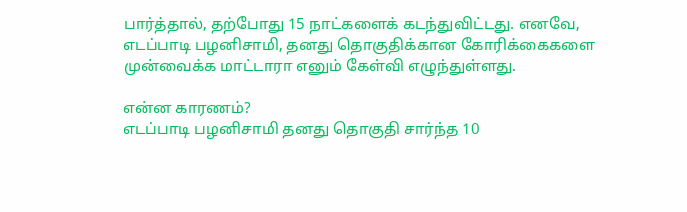பார்த்தால், தற்போது 15 நாட்களைக் கடந்துவிட்டது. எனவே, எடப்பாடி பழனிசாமி, தனது தொகுதிக்கான கோரிக்கைகளை முன்வைக்க மாட்டாரா எனும் கேள்வி எழுந்துள்ளது.

என்ன காரணம்?
எடப்பாடி பழனிசாமி தனது தொகுதி சார்ந்த 10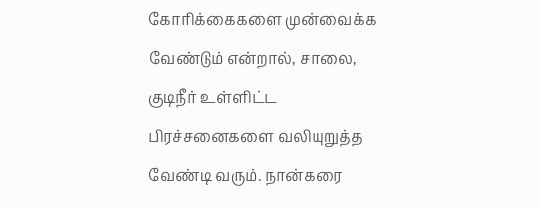கோரிக்கைகளை முன்வைக்க வேண்டும் என்றால், சாலை, குடிநீர் உள்ளிட்ட பிரச்சனைகளை வலியுறுத்த வேண்டி வரும். நான்கரை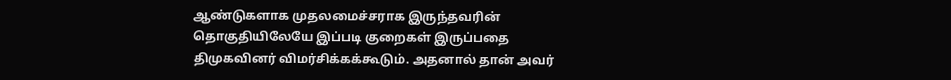ஆண்டுகளாக முதலமைச்சராக இருந்தவரின் தொகுதியிலேயே இப்படி குறைகள் இருப்பதை திமுகவினர் விமர்சிக்கக்கூடும். அதனால் தான் அவர்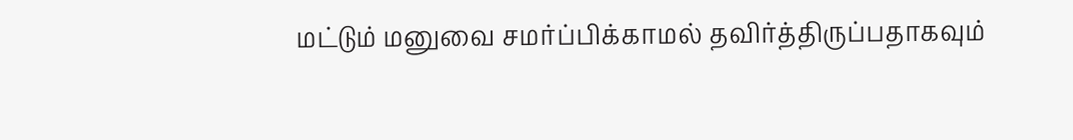மட்டும் மனுவை சமர்ப்பிக்காமல் தவிர்த்திருப்பதாகவும்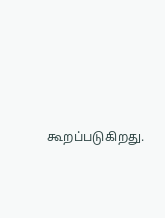கூறப்படுகிறது.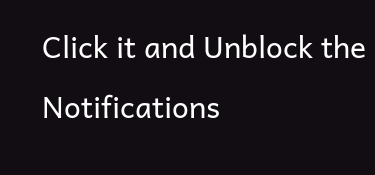Click it and Unblock the Notifications